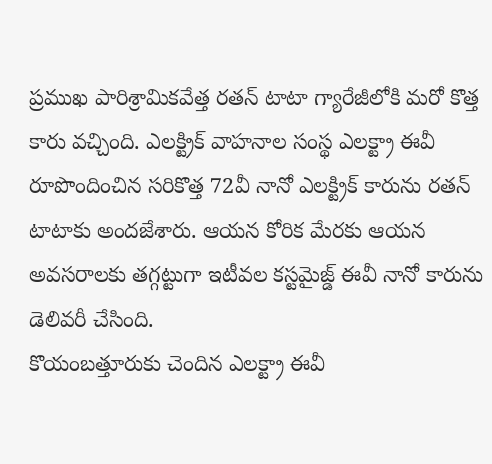ప్రముఖ పారిశ్రామికవేత్త రతన్ టాటా గ్యారేజీలోకి మరో కొత్త కారు వచ్చింది. ఎలక్ట్రిక్ వాహనాల సంస్థ ఎలక్ట్రా ఈవీ రూపొందించిన సరికొత్త 72వీ నానో ఎలక్ట్రిక్ కారును రతన్ టాటాకు అందజేశారు. ఆయన కోరిక మేరకు ఆయన అవసరాలకు తగ్గట్టుగా ఇటీవల కస్టమైజ్డ్ ఈవీ నానో కారును డెలివరీ చేసింది.
కొయంబత్తూరుకు చెందిన ఎలక్ట్రా ఈవీ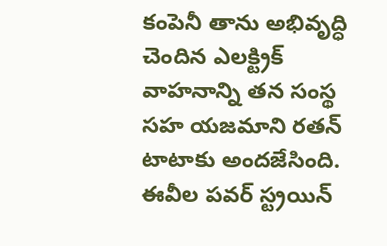కంపెనీ తాను అభివృద్ధి చెందిన ఎలక్ట్రిక్ వాహనాన్ని తన సంస్థ సహ యజమాని రతన్ టాటాకు అందజేసింది. ఈవీల పవర్ స్ట్రయిన్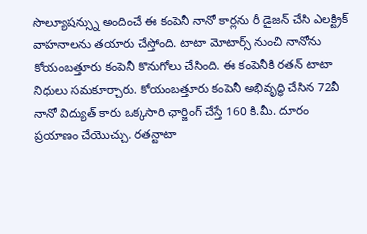సొల్యూషన్స్ను అందించే ఈ కంపెనీ నానో కార్లను రీ డైజన్ చేసి ఎలక్ట్రిక్ వాహనాలను తయారు చేస్తోంది. టాటా మోటార్స్ నుంచి నానోను కోయంబత్తూరు కంపెనీ కొనుగోలు చేసింది. ఈ కంపెనీకి రతన్ టాటా నిధులు సమకూర్చారు. కోయంబత్తూరు కంపెనీ అభివృద్ధి చేసిన 72వీ నానో విద్యుత్ కారు ఒక్కసారి ఛార్జింగ్ చేస్తే 160 కి.మీ. దూరం ప్రయాణం చేయొచ్చు. రతన్టాటా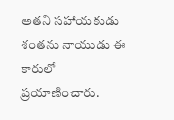అతని సహాయకుడు శంతను నాయుడు ఈ కారులో ప్రయాణించారు.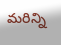మరిన్ని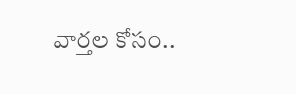వార్తల కోసం..